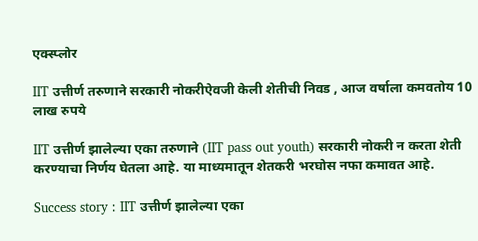एक्स्प्लोर

IIT उत्तीर्ण तरुणाने सरकारी नोकरीऐवजी केली शेतीची निवड , आज वर्षाला कमवतोय 10 लाख रुपये

IIT उत्तीर्ण झालेल्या एका तरुणाने (IIT pass out youth) सरकारी नोकरी न करता शेती करण्याचा निर्णय घेतला आहे. या माध्यमातून शेतकरी भरघोस नफा कमावत आहे.

Success story : IIT उत्तीर्ण झालेल्या एका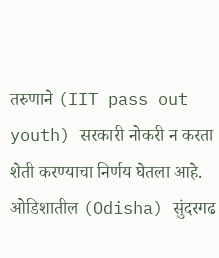तरुणाने (IIT pass out youth) सरकारी नोकरी न करता शेती करण्याचा निर्णय घेतला आहे. ओडिशातील (Odisha) सुंदरगढ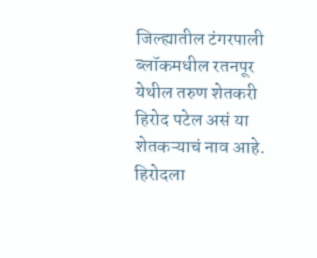जिल्ह्यातील टंगरपाली ब्लॉकमधील रतनपूर येथील तरुण शेतकरी  हिरोद पटेल असं या शेतकऱ्याचं नाव आहे.  हिरोदला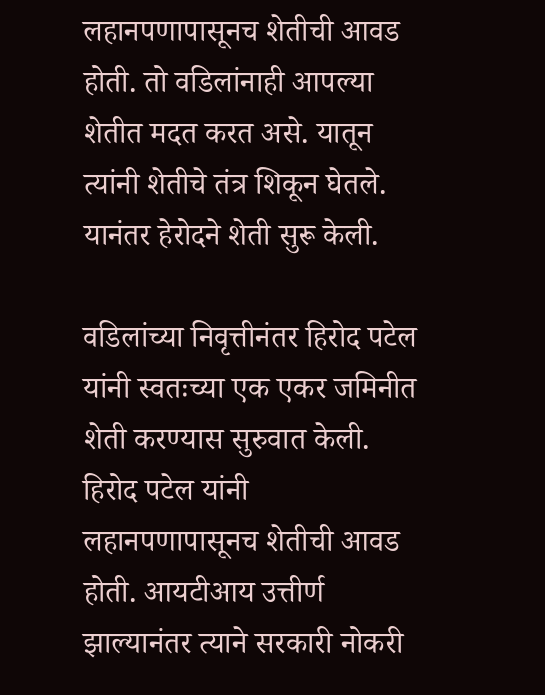लहानपणापासूनच शेतीची आवड होती. तो वडिलांनाही आपल्या शेतीत मदत करत असे. यातून त्यांनी शेतीचे तंत्र शिकून घेतले. यानंतर हेरोदने शेती सुरू केली.

वडिलांच्या निवृत्तीनंतर हिरोद पटेल यांनी स्वतःच्या एक एकर जमिनीत शेती करण्यास सुरुवात केली. हिरोद पटेल यांनी लहानपणापासूनच शेतीची आवड होती. आयटीआय उत्तीर्ण झाल्यानंतर त्याने सरकारी नोकरी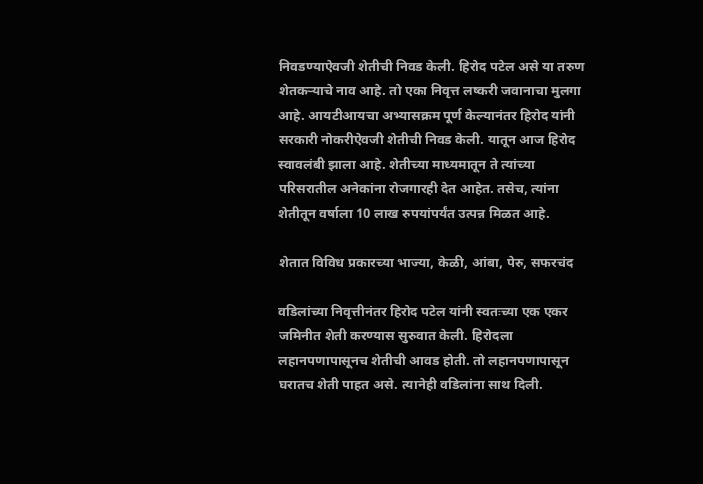निवडण्याऐवजी शेतीची निवड केली. हिरोद पटेल असे या तरुण शेतकऱ्याचे नाव आहे. तो एका निवृत्त लष्करी जवानाचा मुलगा आहे. आयटीआयचा अभ्यासक्रम पूर्ण केल्यानंतर हिरोद यांनी सरकारी नोकरीऐवजी शेतीची निवड केली. यातून आज हिरोद स्वावलंबी झाला आहे. शेतीच्या माध्यमातून ते त्यांच्या परिसरातील अनेकांना रोजगारही देत आहेत. तसेच, त्यांना शेतीतून वर्षाला 10 लाख रुपयांपर्यंत उत्पन्न मिळत आहे.

शेतात विविध प्रकारच्या भाज्या, केळी, आंबा, पेरु, सफरचंद

वडिलांच्या निवृत्तीनंतर हिरोद पटेल यांनी स्वतःच्या एक एकर जमिनीत शेती करण्यास सुरुवात केली. हिरोदला लहानपणापासूनच शेतीची आवड होती. तो लहानपणापासून घरातच शेती पाहत असे. त्यानेही वडिलांना साथ दिली.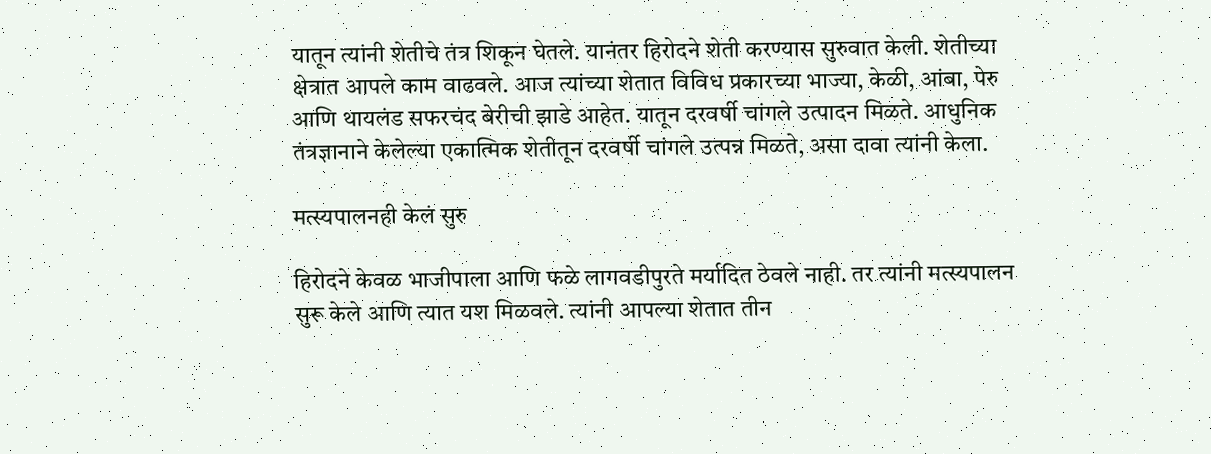यातून त्यांनी शेतीचे तंत्र शिकून घेतले. यानंतर हिरोदने शेती करण्यास सुरुवात केली. शेतीच्या क्षेत्रात आपले काम वाढवले. आज त्यांच्या शेतात विविध प्रकारच्या भाज्या, केळी, आंबा, पेरु आणि थायलंड सफरचंद बेरीची झाडे आहेत. यातून दरवर्षी चांगले उत्पादन मिळते. आधुनिक तंत्रज्ञानाने केलेल्या एकात्मिक शेतीतून दरवर्षी चांगले उत्पन्न मिळते, असा दावा त्यांनी केला.

मत्स्यपालनही केलं सुरु

हिरोदने केवळ भाजीपाला आणि फळे लागवडीपुरते मर्यादित ठेवले नाही. तर त्यांनी मत्स्यपालन सुरू केले आणि त्यात यश मिळवले. त्यांनी आपल्या शेतात तीन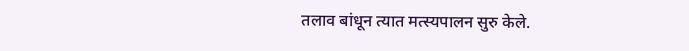तलाव बांधून त्यात मत्स्यपालन सुरु केले.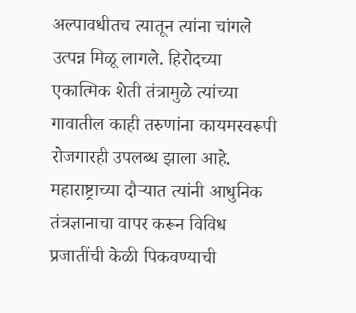अल्पावधीतच त्यातून त्यांना चांगले उत्पन्न मिळू लागले. हिरोदच्या एकात्मिक शेती तंत्रामुळे त्यांच्या गावातील काही तरुणांना कायमस्वरूपी रोजगारही उपलब्ध झाला आहे. महाराष्ट्राच्या दौऱ्यात त्यांनी आधुनिक तंत्रज्ञानाचा वापर करून विविध प्रजातींची केळी पिकवण्याची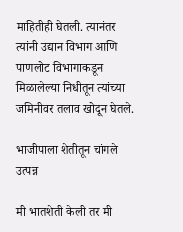माहितीही घेतली. त्यानंतर त्यांनी उद्यान विभाग आणि पाणलोट विभागाकडून मिळालेल्या निधीतून त्यांच्या जमिनीवर तलाव खोदून घेतले.

भाजीपाला शेतीतून चांगले उत्पन्न

मी भातशेती केली तर मी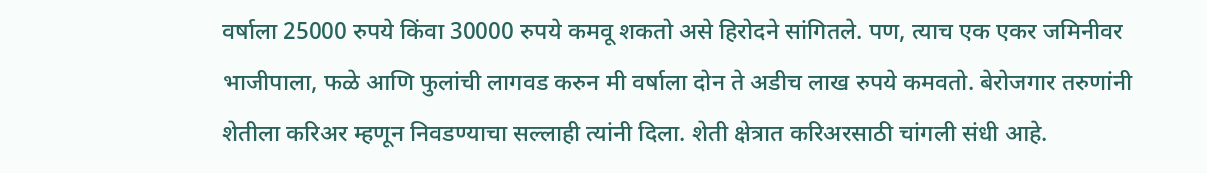वर्षाला 25000 रुपये किंवा 30000 रुपये कमवू शकतो असे हिरोदने सांगितले. पण, त्याच एक एकर जमिनीवर भाजीपाला, फळे आणि फुलांची लागवड करुन मी वर्षाला दोन ते अडीच लाख रुपये कमवतो. बेरोजगार तरुणांनी शेतीला करिअर म्हणून निवडण्याचा सल्लाही त्यांनी दिला. शेती क्षेत्रात करिअरसाठी चांगली संधी आहे.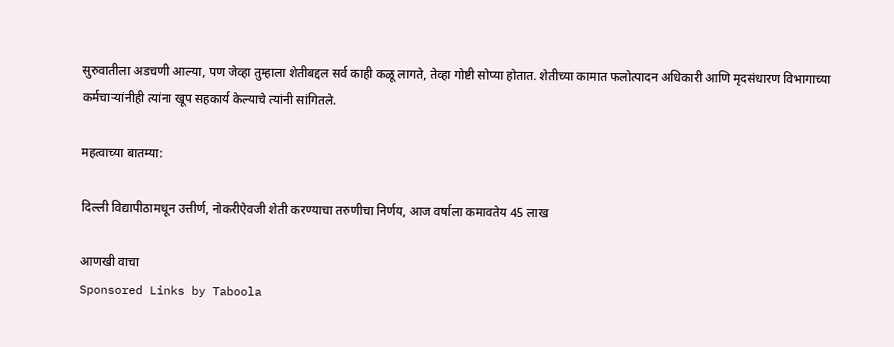सुरुवातीला अडचणी आल्या, पण जेव्हा तुम्हाला शेतीबद्दल सर्व काही कळू लागते, तेव्हा गोष्टी सोप्या होतात. शेतीच्या कामात फलोत्पादन अधिकारी आणि मृदसंधारण विभागाच्या कर्मचाऱ्यांनीही त्यांना खूप सहकार्य केल्याचे त्यांनी सांगितले.

महत्वाच्या बातम्या:

दिल्ली विद्यापीठामधून उत्तीर्ण, नोकरीऐवजी शेती करण्याचा तरुणीचा निर्णय, आज वर्षाला कमावतेय 45 लाख

आणखी वाचा
Sponsored Links by Taboola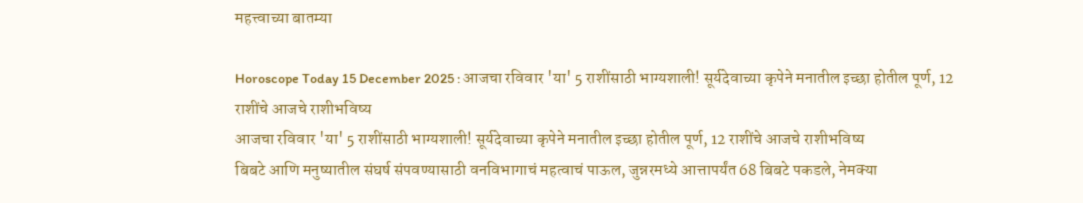महत्त्वाच्या बातम्या

Horoscope Today 15 December 2025 : आजचा रविवार 'या' 5 राशींसाठी भाग्यशाली! सूर्यदेवाच्या कृपेने मनातील इच्छा होतील पूर्ण, 12 राशींचे आजचे राशीभविष्य
आजचा रविवार 'या' 5 राशींसाठी भाग्यशाली! सूर्यदेवाच्या कृपेने मनातील इच्छा होतील पूर्ण, 12 राशींचे आजचे राशीभविष्य
बिबटे आणि मनुष्यातील संघर्ष संपवण्यासाठी वनविभागाचं महत्वाचं पाऊल, जुन्नरमध्ये आत्तापर्यंत 68 बिबटे पकडले, नेमक्या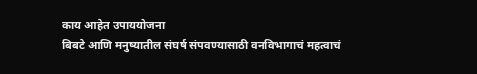काय आहेत उपाययोजना
बिबटे आणि मनुष्यातील संघर्ष संपवण्यासाठी वनविभागाचं महत्वाचं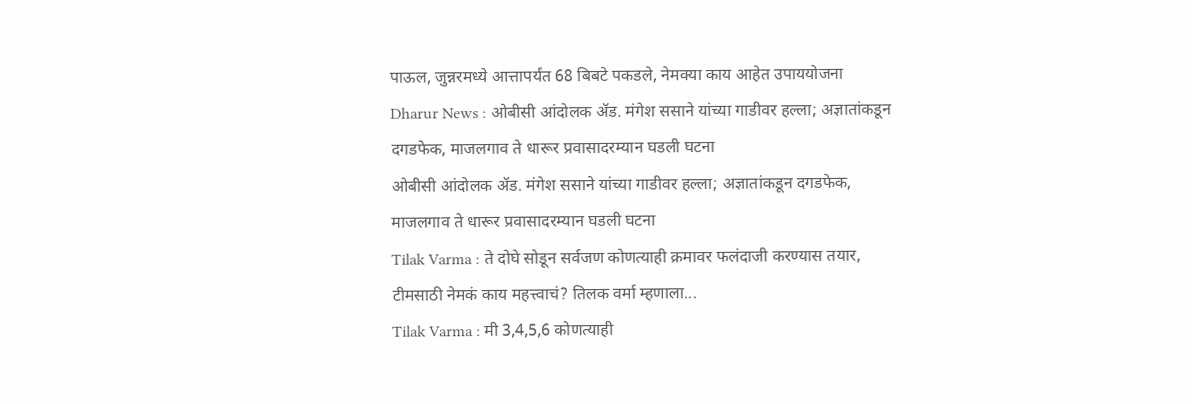पाऊल, जुन्नरमध्ये आत्तापर्यंत 68 बिबटे पकडले, नेमक्या काय आहेत उपाययोजना
Dharur News : ओबीसी आंदोलक ॲड. मंगेश ससाने यांच्या गाडीवर हल्ला; अज्ञातांकडून दगडफेक, माजलगाव ते धारूर प्रवासादरम्यान घडली घटना
ओबीसी आंदोलक ॲड. मंगेश ससाने यांच्या गाडीवर हल्ला; अज्ञातांकडून दगडफेक, माजलगाव ते धारूर प्रवासादरम्यान घडली घटना
Tilak Varma : ते दोघे सोडून सर्वजण कोणत्याही क्रमावर फलंदाजी करण्यास तयार, टीमसाठी नेमकं काय महत्त्वाचं? तिलक वर्मा म्हणाला...
Tilak Varma : मी 3,4,5,6 कोणत्याही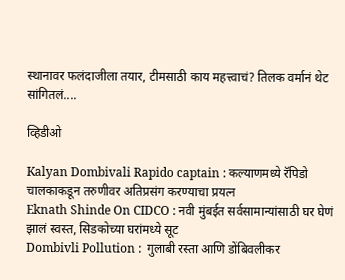स्थानावर फलंदाजीला तयार, टीमसाठी काय महत्त्वाचं? तिलक वर्मानं थेट सांगितलं....

व्हिडीओ

Kalyan Dombivali Rapido captain : कल्याणमध्ये रॅपिडो चालकाकडून तरुणीवर अतिप्रसंग करण्याचा प्रयत्न
Eknath Shinde On CIDCO : नवी मुंबईत सर्वसामान्यांसाठी घर घेणं झालं स्वस्त, सिडकोच्या घरांमध्ये सूट
Dombivli Pollution :  गुलाबी रस्ता आणि डोंबिवलीकर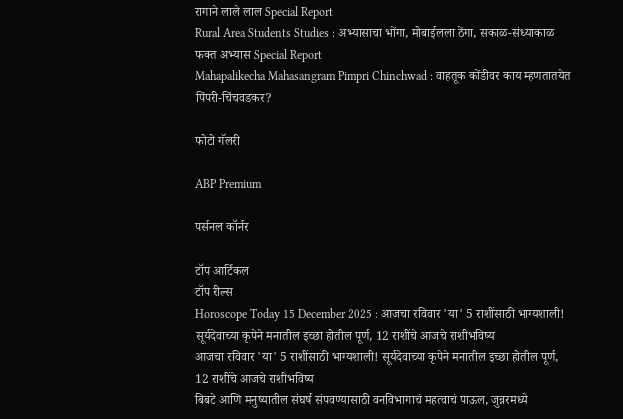रागाने लाले लाल Special Report
Rural Area Students Studies : अभ्यासाचा भोंगा, मोबाईलला ठेंगा, सकाळ-संध्याकाळ फक्त अभ्यास Special Report
Mahapalikecha Mahasangram Pimpri Chinchwad : वाहतूक कोंडीवर काय म्हणतातयेत पिंपरी-चिंचवडकर?

फोटो गॅलरी

ABP Premium

पर्सनल कॉर्नर

टॉप आर्टिकल
टॉप रील्स
Horoscope Today 15 December 2025 : आजचा रविवार 'या' 5 राशींसाठी भाग्यशाली! सूर्यदेवाच्या कृपेने मनातील इच्छा होतील पूर्ण, 12 राशींचे आजचे राशीभविष्य
आजचा रविवार 'या' 5 राशींसाठी भाग्यशाली! सूर्यदेवाच्या कृपेने मनातील इच्छा होतील पूर्ण, 12 राशींचे आजचे राशीभविष्य
बिबटे आणि मनुष्यातील संघर्ष संपवण्यासाठी वनविभागाचं महत्वाचं पाऊल, जुन्नरमध्ये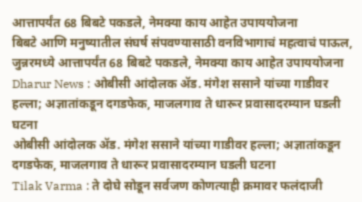आत्तापर्यंत 68 बिबटे पकडले, नेमक्या काय आहेत उपाययोजना
बिबटे आणि मनुष्यातील संघर्ष संपवण्यासाठी वनविभागाचं महत्वाचं पाऊल, जुन्नरमध्ये आत्तापर्यंत 68 बिबटे पकडले, नेमक्या काय आहेत उपाययोजना
Dharur News : ओबीसी आंदोलक ॲड. मंगेश ससाने यांच्या गाडीवर हल्ला; अज्ञातांकडून दगडफेक, माजलगाव ते धारूर प्रवासादरम्यान घडली घटना
ओबीसी आंदोलक ॲड. मंगेश ससाने यांच्या गाडीवर हल्ला; अज्ञातांकडून दगडफेक, माजलगाव ते धारूर प्रवासादरम्यान घडली घटना
Tilak Varma : ते दोघे सोडून सर्वजण कोणत्याही क्रमावर फलंदाजी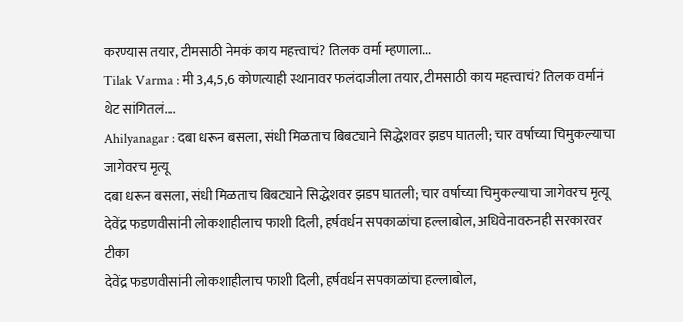करण्यास तयार, टीमसाठी नेमकं काय महत्त्वाचं? तिलक वर्मा म्हणाला...
Tilak Varma : मी 3,4,5,6 कोणत्याही स्थानावर फलंदाजीला तयार, टीमसाठी काय महत्त्वाचं? तिलक वर्मानं थेट सांगितलं....
Ahilyanagar : दबा धरून बसला, संधी मिळताच बिबट्याने सिद्धेशवर झडप घातली; चार वर्षाच्या चिमुकल्याचा जागेवरच मृत्यू
दबा धरून बसला, संधी मिळताच बिबट्याने सिद्धेशवर झडप घातली; चार वर्षाच्या चिमुकल्याचा जागेवरच मृत्यू
देवेंद्र फडणवीसांनी लोकशाहीलाच फाशी दिली, हर्षवर्धन सपकाळांचा हल्लाबोल, अधिवेनावरुनही सरकारवर टीका
देवेंद्र फडणवीसांनी लोकशाहीलाच फाशी दिली, हर्षवर्धन सपकाळांचा हल्लाबोल,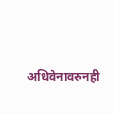अधिवेनावरुनही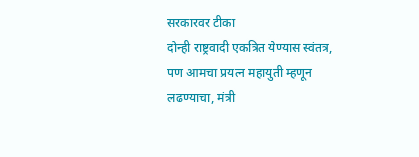सरकारवर टीका
दोन्ही राष्ट्रवादी एकत्रित येण्यास स्वंतत्र, पण आमचा प्रयत्न महायुती म्हणून लढण्याचा, मंत्री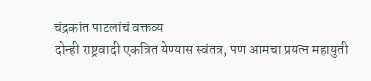चंद्रकांत पाटलांचं वक्तव्य
दोन्ही राष्ट्रवादी एकत्रित येण्यास स्वंतत्र, पण आमचा प्रयत्न महायुती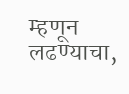म्हणून लढण्याचा,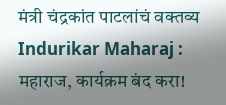मंत्री चंद्रकांत पाटलांचं वक्तव्य
Indurikar Maharaj : महाराज, कार्यक्रम बंद करा!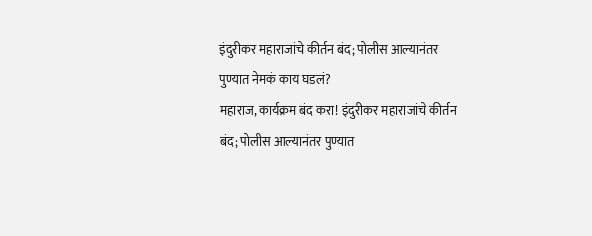इंदुरीकर महाराजांचे कीर्तन बंद; पोलीस आल्यानंतर पुण्यात नेमकं काय घडलं?
महाराज, कार्यक्रम बंद करा! इंदुरीकर महाराजांचे कीर्तन बंद; पोलीस आल्यानंतर पुण्यात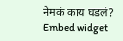नेमकं काय घडलं?
Embed widget